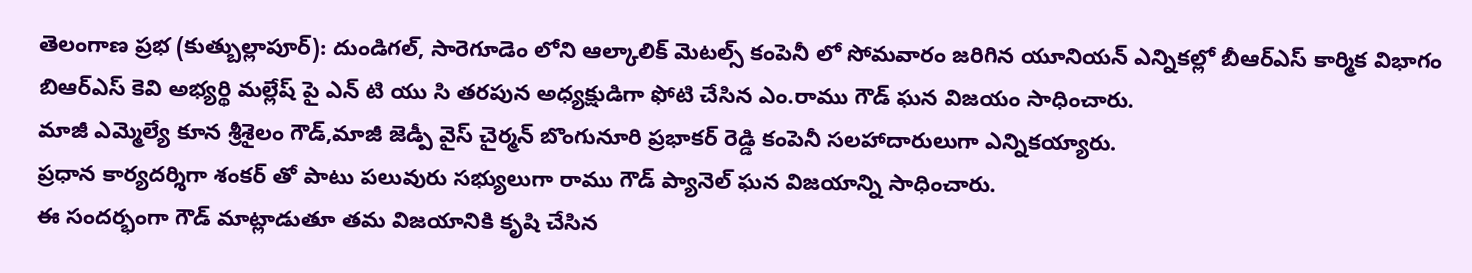తెలంగాణ ప్రభ (కుత్బుల్లాపూర్): దుండిగల్, సారెగూడెం లోని ఆల్కాలిక్ మెటల్స్ కంపెనీ లో సోమవారం జరిగిన యూనియన్ ఎన్నికల్లో బీఆర్ఎస్ కార్మిక విభాగం బిఆర్ఎస్ కెవి అభ్యర్థి మల్లేష్ పై ఎన్ టి యు సి తరపున అధ్యక్షుడిగా ఫోటి చేసిన ఎం.రాము గౌడ్ ఘన విజయం సాధించారు.
మాజీ ఎమ్మెల్యే కూన శ్రీశైలం గౌడ్,మాజీ జెడ్పీ వైస్ చైర్మన్ బొంగునూరి ప్రభాకర్ రెడ్డి కంపెనీ సలహాదారులుగా ఎన్నికయ్యారు.
ప్రధాన కార్యదర్శిగా శంకర్ తో పాటు పలువురు సభ్యులుగా రాము గౌడ్ ప్యానెల్ ఘన విజయాన్ని సాధించారు.
ఈ సందర్భంగా గౌడ్ మాట్లాడుతూ తమ విజయానికి కృషి చేసిన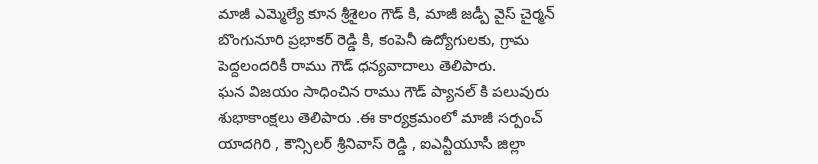మాజీ ఎమ్మెల్యే కూన శ్రీశైలం గౌడ్ కి, మాజీ జడ్పీ వైస్ చైర్మన్ బొంగునూరి ప్రభాకర్ రెడ్డి కి, కంపెనీ ఉద్యోగులకు, గ్రామ పెద్దలందరికీ రాము గౌడ్ ధన్యవాదాలు తెలిపారు.
ఘన విజయం సాధించిన రాము గౌడ్ ప్యానల్ కి పలువురు శుభాకాంక్షలు తెలిపారు .ఈ కార్యక్రమంలో మాజీ సర్పంచ్ యాదగిరి , కౌన్సిలర్ శ్రీనివాస్ రెడ్డి , ఐఎన్టీయూసీ జిల్లా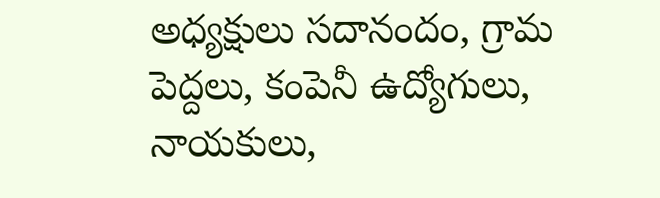అధ్యక్షులు సదానందం, గ్రామ పెద్దలు, కంపెనీ ఉద్యోగులు, నాయకులు,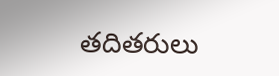తదితరులు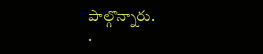పాల్గొన్నారు.
.